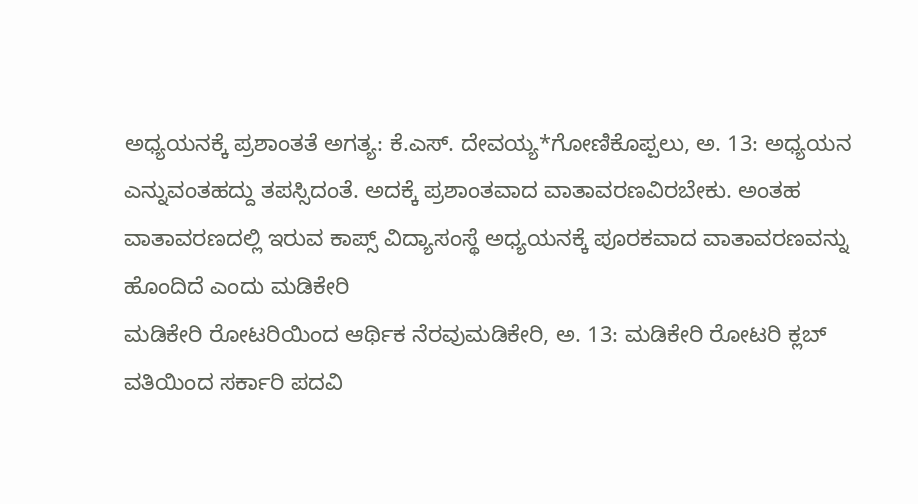ಅಧ್ಯಯನಕ್ಕೆ ಪ್ರಶಾಂತತೆ ಅಗತ್ಯ: ಕೆ.ಎಸ್. ದೇವಯ್ಯ*ಗೋಣಿಕೊಪ್ಪಲು, ಅ. 13: ಅಧ್ಯಯನ ಎನ್ನುವಂತಹದ್ದು ತಪಸ್ಸಿದಂತೆ. ಅದಕ್ಕೆ ಪ್ರಶಾಂತವಾದ ವಾತಾವರಣವಿರಬೇಕು. ಅಂತಹ ವಾತಾವರಣದಲ್ಲಿ ಇರುವ ಕಾಪ್ಸ್ ವಿದ್ಯಾಸಂಸ್ಥೆ ಅಧ್ಯಯನಕ್ಕೆ ಪೂರಕವಾದ ವಾತಾವರಣವನ್ನು ಹೊಂದಿದೆ ಎಂದು ಮಡಿಕೇರಿ
ಮಡಿಕೇರಿ ರೋಟರಿಯಿಂದ ಆರ್ಥಿಕ ನೆರವುಮಡಿಕೇರಿ, ಅ. 13: ಮಡಿಕೇರಿ ರೋಟರಿ ಕ್ಲಬ್ ವತಿಯಿಂದ ಸರ್ಕಾರಿ ಪದವಿ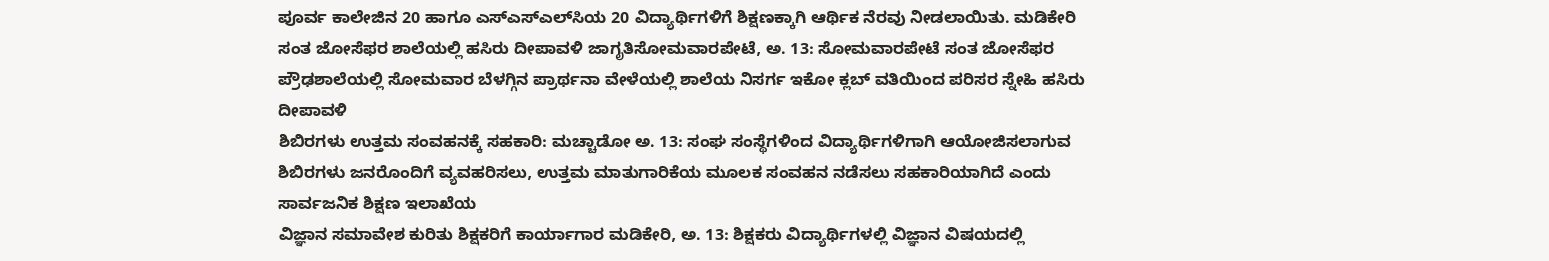ಪೂರ್ವ ಕಾಲೇಜಿನ 20 ಹಾಗೂ ಎಸ್‍ಎಸ್‍ಎಲ್‍ಸಿಯ 20 ವಿದ್ಯಾರ್ಥಿಗಳಿಗೆ ಶಿಕ್ಷಣಕ್ಕಾಗಿ ಆರ್ಥಿಕ ನೆರವು ನೀಡಲಾಯಿತು. ಮಡಿಕೇರಿ
ಸಂತ ಜೋಸೆಫರ ಶಾಲೆಯಲ್ಲಿ ಹಸಿರು ದೀಪಾವಳಿ ಜಾಗೃತಿಸೋಮವಾರಪೇಟೆ, ಅ. 13: ಸೋಮವಾರಪೇಟೆ ಸಂತ ಜೋಸೆಫರ ಪ್ರೌಢಶಾಲೆಯಲ್ಲಿ ಸೋಮವಾರ ಬೆಳಗ್ಗಿನ ಪ್ರಾರ್ಥನಾ ವೇಳೆಯಲ್ಲಿ ಶಾಲೆಯ ನಿಸರ್ಗ ಇಕೋ ಕ್ಲಬ್ ವತಿಯಿಂದ ಪರಿಸರ ಸ್ನೇಹಿ ಹಸಿರು ದೀಪಾವಳಿ
ಶಿಬಿರಗಳು ಉತ್ತಮ ಸಂವಹನಕ್ಕೆ ಸಹಕಾರಿ: ಮಚ್ಚಾಡೋ ಅ. 13: ಸಂಘ ಸಂಸ್ಥೆಗಳಿಂದ ವಿದ್ಯಾರ್ಥಿಗಳಿಗಾಗಿ ಆಯೋಜಿಸಲಾಗುವ ಶಿಬಿರಗಳು ಜನರೊಂದಿಗೆ ವ್ಯವಹರಿಸಲು, ಉತ್ತಮ ಮಾತುಗಾರಿಕೆಯ ಮೂಲಕ ಸಂವಹನ ನಡೆಸಲು ಸಹಕಾರಿಯಾಗಿದೆ ಎಂದು ಸಾರ್ವಜನಿಕ ಶಿಕ್ಷಣ ಇಲಾಖೆಯ
ವಿಜ್ಞಾನ ಸಮಾವೇಶ ಕುರಿತು ಶಿಕ್ಷಕರಿಗೆ ಕಾರ್ಯಾಗಾರ ಮಡಿಕೇರಿ, ಅ. 13: ಶಿಕ್ಷಕರು ವಿದ್ಯಾರ್ಥಿಗಳಲ್ಲಿ ವಿಜ್ಞಾನ ವಿಷಯದಲ್ಲಿ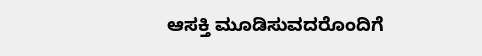ಆಸಕ್ತಿ ಮೂಡಿಸುವದರೊಂದಿಗೆ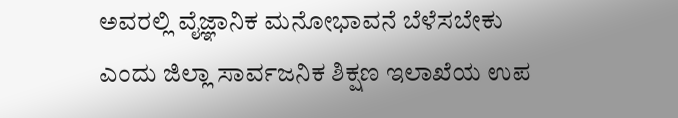ಅವರಲ್ಲಿ ವೈಜ್ಞಾನಿಕ ಮನೋಭಾವನೆ ಬೆಳೆಸಬೇಕು ಎಂದು ಜಿಲ್ಲಾ ಸಾರ್ವಜನಿಕ ಶಿಕ್ಷಣ ಇಲಾಖೆಯ ಉಪ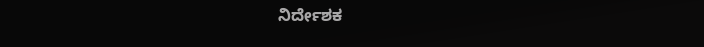ನಿರ್ದೇಶಕ